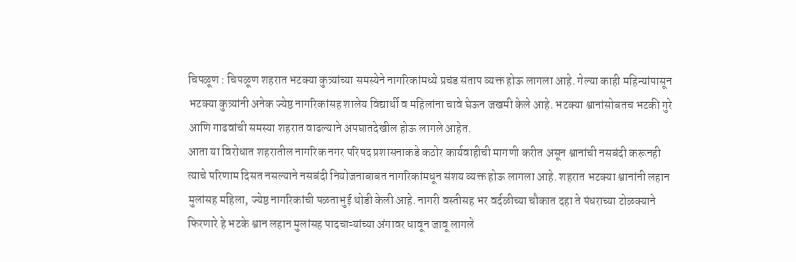चिपळूण : चिपळूण शहरात भटक्या कुत्र्यांच्या समस्येने नागरिकांमध्ये प्रचंड संताप व्यक्त होऊ लागला आहे. गेल्या काही महिन्यांपासून भटक्या कुत्र्यांनी अनेक ज्येष्ठ नागरिकांसह शालेय विद्यार्थी व महिलांना चावे घेऊन जखमी केले आहे. भटक्या श्वानांसोबतच भटकी गुरे आणि गाढवांची समस्या शहरात वाढल्याने अपघातदेखील होऊ लागले आहेत.
आता या विरोधात शहरातील नागरिक नगर परिषद प्रशासनाकडे कठोर कार्यवाहीची मागणी करीत असून श्वानांची नसबंदी करूनही त्याचे परिणाम दिसत नसल्याने नसबंदी नियोजनाबाबत नागरिकांमधून संशय व्यक्त होऊ लागला आहे. शहरात भटक्या श्वानांनी लहान मुलांसह महिला, ज्येष्ठ नागरिकांची पळताभुई थोडी केली आहे. नागरी वस्तीसह भर वर्दळीच्या चौकात दहा ते पंधराच्या टोळक्याने फिरणारे हे भटके श्वान लहान मुलांसह पादचाऱ्यांच्या अंगावर धावून जावू लागले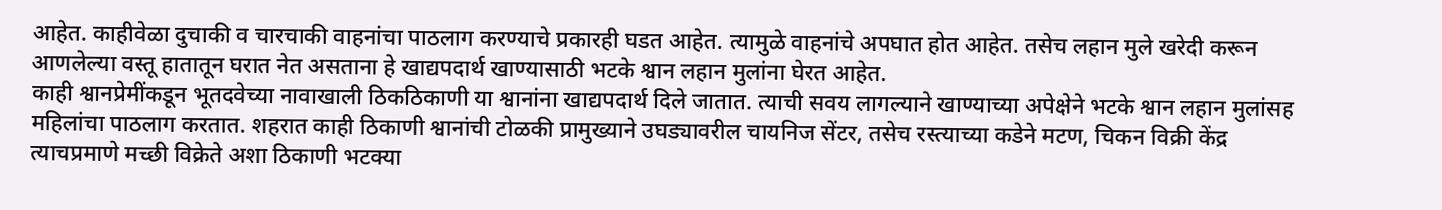आहेत. काहीवेळा दुचाकी व चारचाकी वाहनांचा पाठलाग करण्याचे प्रकारही घडत आहेत. त्यामुळे वाहनांचे अपघात होत आहेत. तसेच लहान मुले खरेदी करून आणलेल्या वस्तू हातातून घरात नेत असताना हे खाद्यपदार्थ खाण्यासाठी भटके श्वान लहान मुलांना घेरत आहेत.
काही श्वानप्रेमींकडून भूतदवेच्या नावाखाली ठिकठिकाणी या श्वानांना खाद्यपदार्थ दिले जातात. त्याची सवय लागल्याने खाण्याच्या अपेक्षेने भटके श्वान लहान मुलांसह महिलांचा पाठलाग करतात. शहरात काही ठिकाणी श्वानांची टोळकी प्रामुख्याने उघड्यावरील चायनिज सेंटर, तसेच रस्त्याच्या कडेने मटण, चिकन विक्री केंद्र त्याचप्रमाणे मच्छी विक्रेते अशा ठिकाणी भटक्या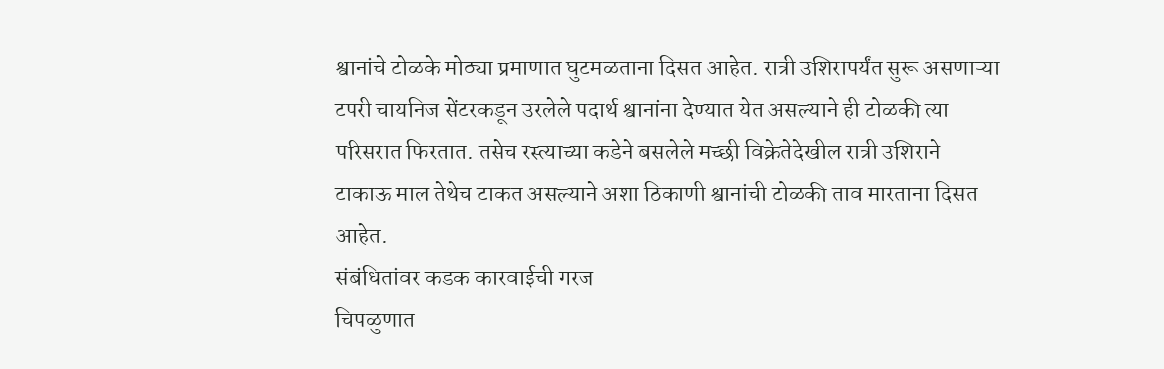श्वानांचे टोळके मोठ्या प्रमाणात घुटमळताना दिसत आहेत. रात्री उशिरापर्यंत सुरू असणाऱ्या टपरी चायनिज सेंटरकडून उरलेले पदार्थ श्वानांना देण्यात येत असल्याने ही टोळकी त्या परिसरात फिरतात. तसेच रस्त्याच्या कडेने बसलेले मच्छी विक्रेतेदेखील रात्री उशिराने टाकाऊ माल तेथेच टाकत असल्याने अशा ठिकाणी श्वानांची टोळकी ताव मारताना दिसत आहेत.
संबंधितांवर कडक कारवाईची गरज
चिपळुणात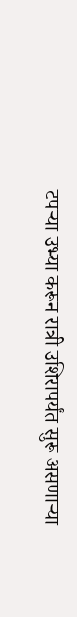टपऱ्या उभ्या करून रात्री उशिरापर्यंत सुरू असणाऱ्या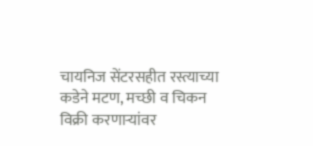चायनिज सेंटरसहीत रस्त्याच्या कडेने मटण, मच्छी व चिकन विक्री करणाऱ्यांवर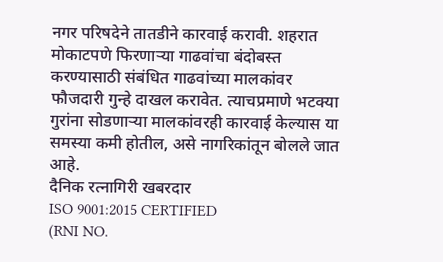नगर परिषदेने तातडीने कारवाई करावी. शहरात मोकाटपणे फिरणाऱ्या गाढवांचा बंदोबस्त करण्यासाठी संबंधित गाढवांच्या मालकांवर फौजदारी गुन्हे दाखल करावेत. त्याचप्रमाणे भटक्या गुरांना सोडणाऱ्या मालकांवरही कारवाई केल्यास या समस्या कमी होतील, असे नागरिकांतून बोलले जात आहे.
दैनिक रत्नागिरी खबरदार
ISO 9001:2015 CERTIFIED
(RNI NO.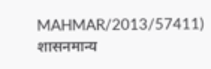MAHMAR/2013/57411)
शासनमान्य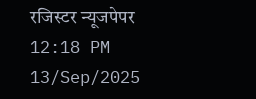रजिस्टर न्यूजपेपर
12:18 PM 13/Sep/2025